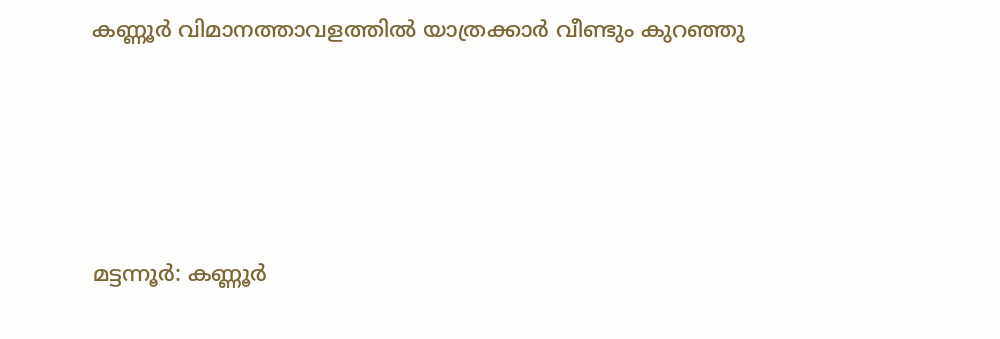കണ്ണൂര്‍ വിമാനത്താവളത്തില്‍ യാത്രക്കാര്‍ വീണ്ടും കുറഞ്ഞു




മട്ടന്നൂര്‍: കണ്ണൂര്‍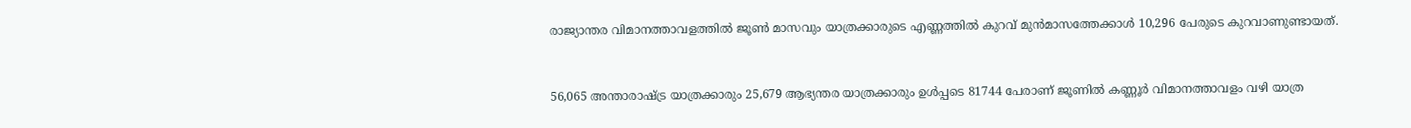രാജ്യാന്തര വിമാനത്താവളത്തില്‍ ജൂണ്‍ മാസവും യാത്രക്കാരുടെ എണ്ണത്തില്‍ കുറവ് മുൻമാസത്തേക്കാള്‍ 10,296 പേരുടെ കുറവാണുണ്ടായത്.


56,065 അന്താരാഷ്ട്ര യാത്രക്കാരും 25,679 ആഭ്യന്തര യാത്രക്കാരും ഉള്‍പ്പടെ 81744 പേരാണ് ജൂണില്‍ കണ്ണൂര്‍ വിമാനത്താവളം വഴി യാത്ര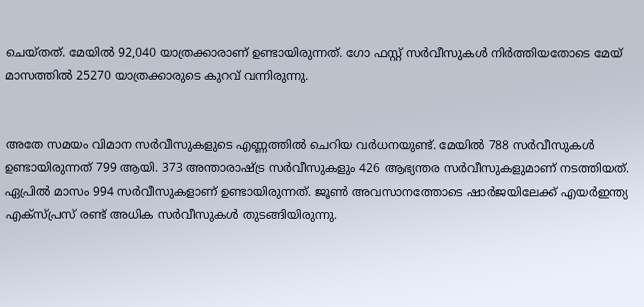ചെയ്തത്. മേയില്‍ 92,040 യാത്രക്കാരാണ് ഉണ്ടായിരുന്നത്. ഗോ ഫസ്റ്റ് സര്‍വീസുകള്‍ നിര്‍ത്തിയതോടെ മേയ് മാസത്തില്‍ 25270 യാത്രക്കാരുടെ കുറവ് വന്നിരുന്നു.


അതേ സമയം വിമാന സര്‍വീസുകളുടെ എണ്ണത്തില്‍ ചെറിയ വര്‍ധനയുണ്ട്. മേയില്‍ 788 സര്‍വീസുകള്‍ ഉണ്ടായിരുന്നത് 799 ആയി. 373 അന്താരാഷ്ട്ര സര്‍വീസുകളും 426 ആഭ്യന്തര സര്‍വീസുകളുമാണ് നടത്തിയത്. ഏപ്രില്‍ മാസം 994 സര്‍വീസുകളാണ് ഉണ്ടായിരുന്നത്. ജൂണ്‍ അവസാനത്തോടെ ഷാര്‍ജയിലേക്ക് എയര്‍ഇന്ത്യ എക്‌സ്പ്രസ് രണ്ട് അധിക സര്‍വീസുകള്‍ തുടങ്ങിയിരുന്നു.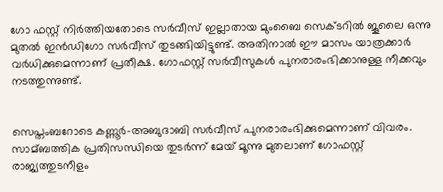ഗോ ഫസ്റ്റ് നിര്‍ത്തിയതോടെ സര്‍വീസ് ഇല്ലാതായ മുംബൈ സെക്ടറില്‍ ജൂലൈ ഒന്നു മുതല്‍ ഇൻഡിഗോ സര്‍വീസ് തുടങ്ങിയിട്ടുണ്ട്. അതിനാല്‍ ഈ മാസം യാത്രക്കാര്‍ വര്‍ധിക്കുമെന്നാണ് പ്രതീക്ഷ. ഗോഫസ്റ്റ് സര്‍വീസുകള്‍ പുനരാരംഭിക്കാനുള്ള നീക്കവും നടത്തുന്നുണ്ട്.


സെപ്തംബറോടെ കണ്ണൂര്‍-അബുദാബി സര്‍വീസ് പുനരാരംഭിക്കുമെന്നാണ് വിവരം. സാമ്ബത്തിക പ്രതിസന്ധിയെ തുടര്‍ന്ന് മേയ് മൂന്നു മുതലാണ് ഗോഫസ്റ്റ് രാജ്യത്തുടനീളം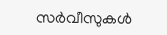സര്‍വീസുകള്‍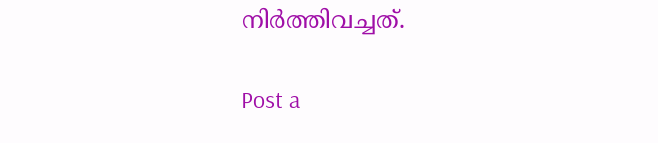നിര്‍ത്തിവച്ചത്.

Post a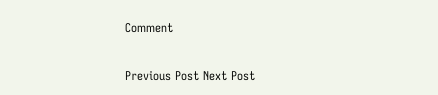Comment

Previous Post Next Post